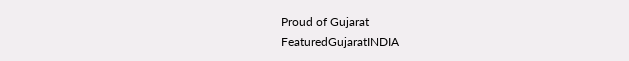Proud of Gujarat
FeaturedGujaratINDIA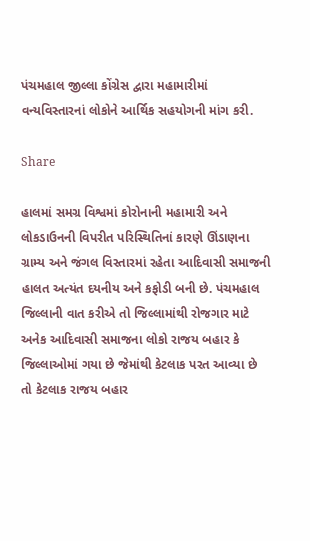પંચમહાલ જીલ્લા કોંગ્રેસ દ્વારા મહામારીમાં વન્યવિસ્તારનાં લોકોને આર્થિક સહયોગની માંગ કરી.

Share

હાલમાં સમગ્ર વિશ્વમાં કોરોનાની મહામારી અને લોકડાઉનની વિપરીત પરિસ્થિતિનાં કારણે ઊંડાણના ગ્રામ્ય અને જંગલ વિસ્તારમાં રહેતા આદિવાસી સમાજની હાલત અત્યંત દયનીય અને કફોડી બની છે. પંચમહાલ જિલ્લાની વાત કરીએ તો જિલ્લામાંથી રોજગાર માટે અનેક આદિવાસી સમાજના લોકો રાજય બહાર કે જિલ્લાઓમાં ગયા છે જેમાંથી કેટલાક પરત આવ્યા છે તો કેટલાક રાજય બહાર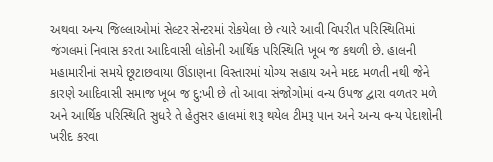અથવા અન્ય જિલ્લાઓમાં સેલ્ટર સેન્ટરમાં રોકયેલા છે ત્યારે આવી વિપરીત પરિસ્થિતિમાં જંગલમાં નિવાસ કરતા આદિવાસી લોકોની આર્થિક પરિસ્થિતિ ખૂબ જ કથળી છે. હાલની મહામારીનાં સમયે છૂટાછવાયા ઊંડાણના વિસ્તારમાં યોગ્ય સહાય અને મદદ મળતી નથી જેને કારણે આદિવાસી સમાજ ખૂબ જ દુ:ખી છે તો આવા સંજોગોમાં વન્ય ઉપજ દ્વારા વળતર મળે અને આર્થિક પરિસ્થિતિ સુધરે તે હેતુસર હાલમાં શરૂ થયેલ ટીમરૂ પાન અને અન્ય વન્ય પેદાશોની ખરીદ કરવા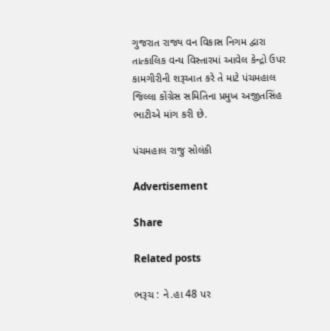ગુજરાત રાજ્ય વન વિકાસ નિગમ દ્વારા તાત્કાલિક વન્ય વિસ્તારમાં આવેલ કેન્દ્રો ઉપર કામગીરીની શરૂઆત કરે તે માટે પંચમહાલ જિલ્લા કોંગ્રેસ સમિતિના પ્રમુખ અજીતસિંહ ભાટીએ માંગ કરી છે.

પંચમહાલ રાજુ સોલંકી

Advertisement

Share

Related posts

ભરૂચ : ને.હા 48 પર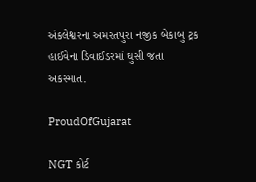અંકલેશ્વરના અમરતપુરા નજીક બેકાબુ ટ્રક હાઈવેના ડિવાઈડરમાં ઘુસી જતા અકસ્માત.

ProudOfGujarat

NGT કોર્ટ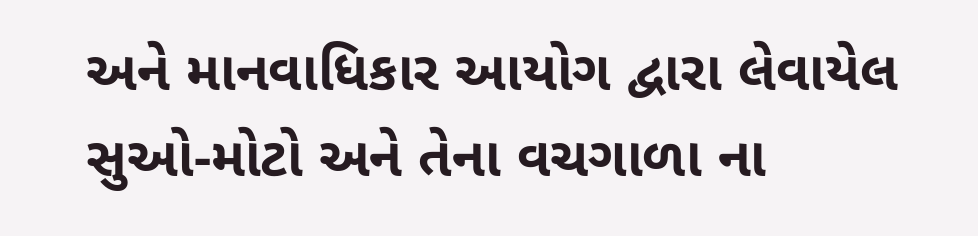અને માનવાધિકાર આયોગ દ્વારા લેવાયેલ સુઓ-મોટો અને તેના વચગાળા ના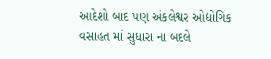આદેશો બાદ પણ અંકલેશ્વર ઓદ્યોગિક વસાહત માં સુધારા ના બદલે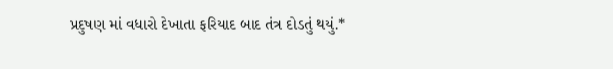પ્રદુષણ માં વધારો દેખાતા ફરિયાદ બાદ તંત્ર દોડતું થયું.*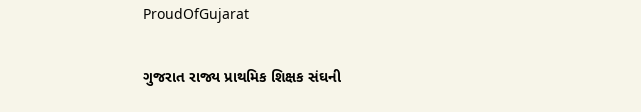ProudOfGujarat

ગુજરાત રાજ્ય પ્રાથમિક શિક્ષક સંઘની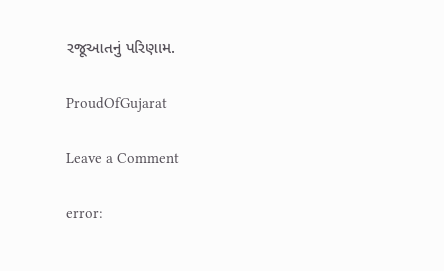રજૂઆતનું પરિણામ.

ProudOfGujarat

Leave a Comment

error: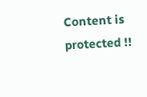Content is protected !!